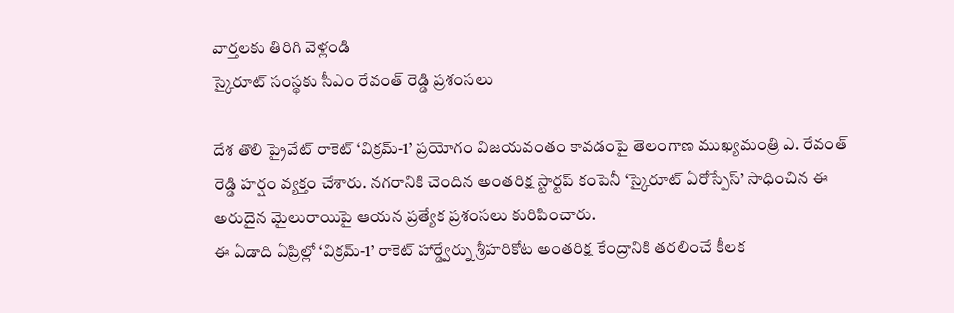వార్తలకు తిరిగి వెళ్లండి
స్కైరూట్ సంస్థకు సీఎం రేవంత్ రెడ్డి ప్రశంసలు

దేశ తొలి ప్రైవేట్ రాకెట్ ‘విక్రమ్-1’ ప్రయోగం విజయవంతం కావడంపై తెలంగాణ ముఖ్యమంత్రి ఎ. రేవంత్ రెడ్డి హర్షం వ్యక్తం చేశారు. నగరానికి చెందిన అంతరిక్ష స్టార్టప్ కంపెనీ ‘స్కైరూట్ ఏరోస్పేస్’ సాధించిన ఈ అరుదైన మైలురాయిపై ఆయన ప్రత్యేక ప్రశంసలు కురిపించారు.
ఈ ఏడాది ఏప్రిల్లో ‘విక్రమ్-1’ రాకెట్ హార్డ్వేర్ను శ్రీహరికోట అంతరిక్ష కేంద్రానికి తరలించే కీలక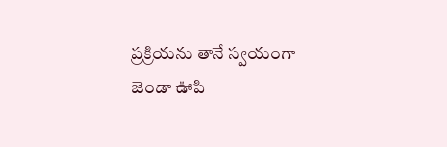ప్రక్రియను తానే స్వయంగా జెండా ఊపి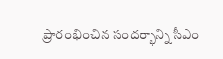ప్రారంభించిన సందర్భాన్ని సీఎం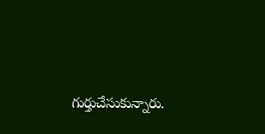గుర్తుచేసుకున్నారు.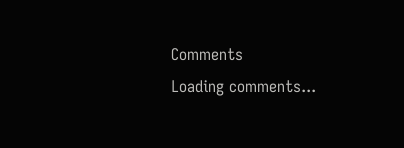Comments
Loading comments...